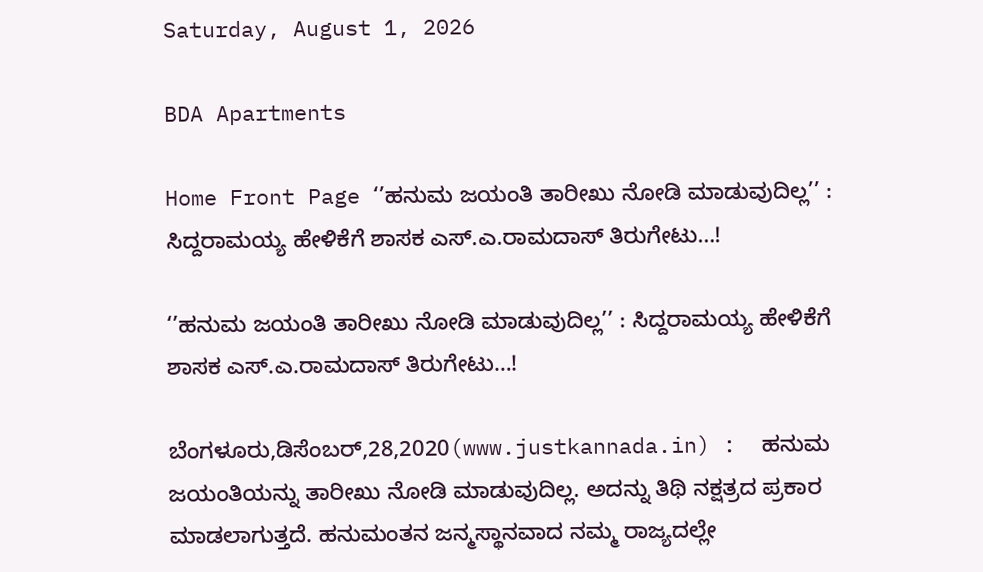Saturday, August 1, 2026

BDA Apartments

Home Front Page ‘’ಹನುಮ ಜಯಂತಿ ತಾರೀಖು ನೋಡಿ ಮಾಡುವುದಿಲ್ಲ’’ : ಸಿದ್ದರಾಮಯ್ಯ ಹೇಳಿಕೆಗೆ ಶಾಸಕ ಎಸ್.ಎ.ರಾಮದಾಸ್ ತಿರುಗೇಟು…!

‘’ಹನುಮ ಜಯಂತಿ ತಾರೀಖು ನೋಡಿ ಮಾಡುವುದಿಲ್ಲ’’ : ಸಿದ್ದರಾಮಯ್ಯ ಹೇಳಿಕೆಗೆ ಶಾಸಕ ಎಸ್.ಎ.ರಾಮದಾಸ್ ತಿರುಗೇಟು…!

ಬೆಂಗಳೂರು,ಡಿಸೆಂಬರ್,28,2020(www.justkannada.in) :  ಹನುಮ ಜಯಂತಿಯನ್ನು ತಾರೀಖು ನೋಡಿ ಮಾಡುವುದಿಲ್ಲ. ಅದನ್ನು ತಿಥಿ ನಕ್ಷತ್ರದ ಪ್ರಕಾರ ಮಾಡಲಾಗುತ್ತದೆ. ಹನುಮಂತನ ಜನ್ಮಸ್ಥಾನವಾದ ನಮ್ಮ ರಾಜ್ಯದಲ್ಲೇ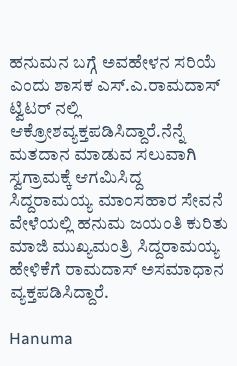ಹನುಮನ ಬಗ್ಗೆ ಅವಹೇಳನ ಸರಿಯೆ ಎಂದು ಶಾಸಕ ಎಸ್.ಎ.ರಾಮದಾಸ್ ಟ್ವಿಟರ್ ನಲ್ಲಿ ಆಕ್ರೋಶವ್ಯಕ್ತಪಡಿಸಿದ್ದಾರೆ.ನೆನ್ನೆ ಮತದಾನ ಮಾಡುವ ಸಲುವಾಗಿ ಸ್ವಗ್ರಾಮಕ್ಕೆ ಆಗಮಿಸಿದ್ದ ಸಿದ್ದರಾಮಯ್ಯ ಮಾಂಸಹಾರ ಸೇವನೆ ವೇಳೆಯಲ್ಲಿ ಹನುಮ ಜಯಂತಿ ಕುರಿತು ಮಾಜಿ ಮುಖ್ಯಮಂತ್ರಿ ಸಿದ್ದರಾಮಯ್ಯ ಹೇಳಿಕೆಗೆ ರಾಮದಾಸ್ ಅಸಮಾಧಾನ ವ್ಯಕ್ತಪಡಿಸಿದ್ದಾರೆ.

Hanuma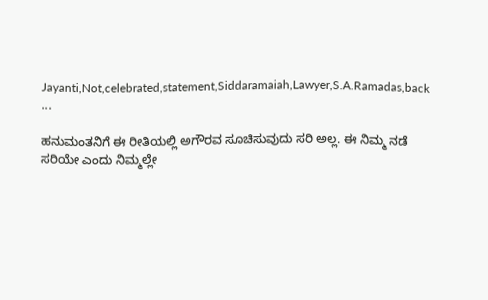Jayanti,Not,celebrated,statement,Siddaramaiah,Lawyer,S.A.Ramadas,back ...

ಹನುಮಂತನಿಗೆ ಈ ರೀತಿಯಲ್ಲಿ ಅಗೌರವ ಸೂಚಿಸುವುದು ಸರಿ ಅಲ್ಲ. ಈ ನಿಮ್ಮ ನಡೆ ಸರಿಯೇ ಎಂದು ನಿಮ್ಮಲ್ಲೇ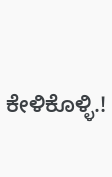ಕೇಳಿಕೊಳ್ಳಿ.!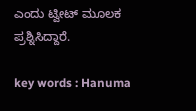ಎಂದು ಟ್ವೀಟ್ ಮೂಲಕ ಪ್ರಶ್ನಿಸಿದ್ದಾರೆ.

key words : Hanuma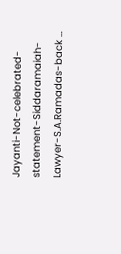Jayanti-Not-celebrated-statement-Siddaramaiah-Lawyer-S.A.Ramadas-back …